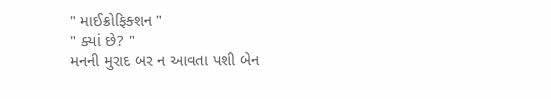" માઈક્રોફિક્શન "
" ક્યાં છે? "
મનની મુરાદ બર ન આવતા પશી બેન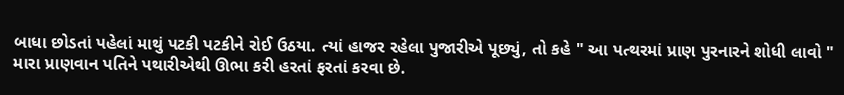બાધા છોડતાં પહેલાં માથું પટકી પટકીને રોઈ ઉઠયા. ત્યાં હાજર રહેલા પુજારીએ પૂછ્યું, તો કહે " આ પત્થરમાં પ્રાણ પુરનારને શોધી લાવો " મારા પ્રાણવાન પતિને પથારીએથી ઊભા કરી હરતાં ફરતાં કરવા છે.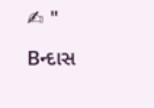✍ " Bન્દાસ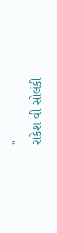"
રાકેશ વી સોલંકી